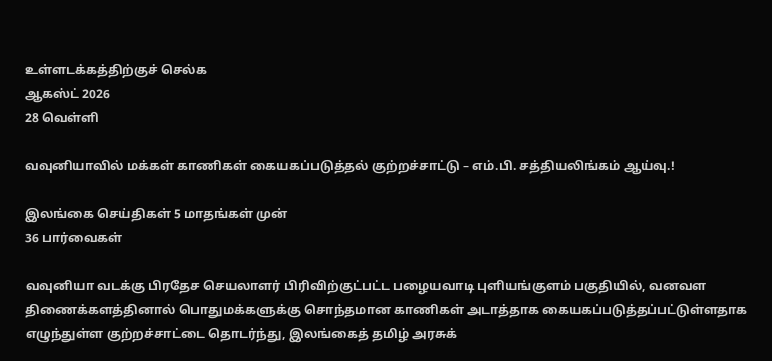உள்ளடக்கத்திற்குச் செல்க
ஆகஸ்ட் 2026
28 வெள்ளி

வவுனியாவில் மக்கள் காணிகள் கையகப்படுத்தல் குற்றச்சாட்டு – எம்.பி. சத்தியலிங்கம் ஆய்வு.!

இலங்கை செய்திகள் 5 மாதங்கள் முன்
36 பார்வைகள்

வவுனியா வடக்கு பிரதேச செயலாளர் பிரிவிற்குட்பட்ட பழையவாடி புளியங்குளம் பகுதியில், வனவள திணைக்களத்தினால் பொதுமக்களுக்கு சொந்தமான காணிகள் அடாத்தாக கையகப்படுத்தப்பட்டுள்ளதாக எழுந்துள்ள குற்றச்சாட்டை தொடர்ந்து, இலங்கைத் தமிழ் அரசுக்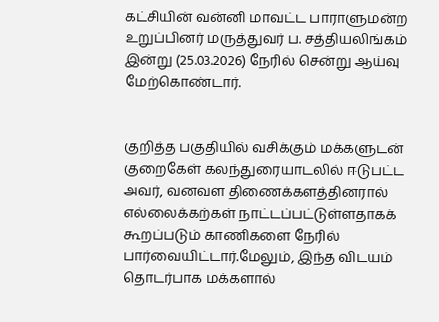கட்சியின் வன்னி மாவட்ட பாராளுமன்ற உறுப்பினர் மருத்துவர் ப. சத்தியலிங்கம் இன்று (25.03.2026) நேரில் சென்று ஆய்வு மேற்கொண்டார்.


குறித்த பகுதியில் வசிக்கும் மக்களுடன் குறைகேள் கலந்துரையாடலில் ஈடுபட்ட அவர், வனவள திணைக்களத்தினரால் எல்லைக்கற்கள் நாட்டப்பட்டுள்ளதாகக் கூறப்படும் காணிகளை நேரில் பார்வையிட்டார்.மேலும், இந்த விடயம் தொடர்பாக மக்களால்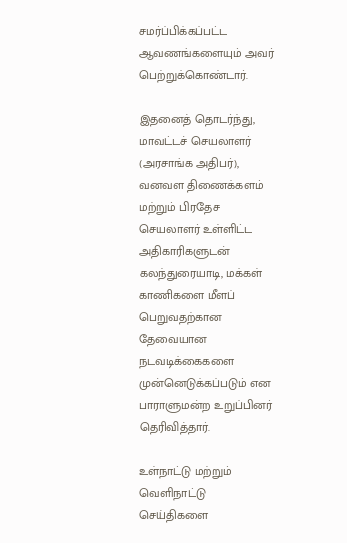சமர்ப்பிக்கப்பட்ட ஆவணங்களையும் அவர் பெற்றுக்கொண்டார்.

இதனைத் தொடர்ந்து, மாவட்டச் செயலாளர் (அரசாங்க அதிபர்), வனவள திணைக்களம் மற்றும் பிரதேச செயலாளர் உள்ளிட்ட அதிகாரிகளுடன் கலந்துரையாடி, மக்கள் காணிகளை மீளப் பெறுவதற்கான தேவையான நடவடிக்கைகளை முன்னெடுக்கப்படும் என பாராளுமன்ற உறுப்பினர் தெரிவித்தார்.

உள்நாட்டு மற்றும் வெளிநாட்டு செய்திகளை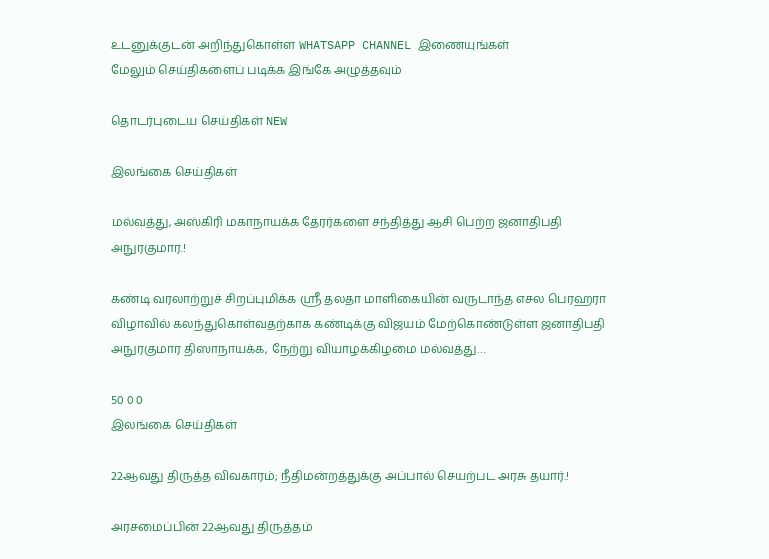உடனுக்குடன் அறிந்துகொள்ள WHATSAPP CHANNEL இணையுங்கள்
மேலும் செய்திகளைப் படிக்க இங்கே அழுத்தவும்

தொடர்புடைய செய்திகள் NEW

இலங்கை செய்திகள்

மல்வத்து, அஸ்கிரி மகாநாயக்க தேரர்களை சந்தித்து ஆசி பெற்ற ஜனாதிபதி அநுரகுமார.!

கண்டி வரலாற்றுச் சிறப்புமிக்க ஸ்ரீ தலதா மாளிகையின் வருடாந்த எசல பெரஹரா விழாவில் கலந்துகொள்வதற்காக கண்டிக்கு விஜயம் மேற்கொண்டுள்ள ஜனாதிபதி அநுரகுமார திஸாநாயக்க, நேற்று வியாழக்கிழமை மல்வத்து…

50 0 0
இலங்கை செய்திகள்

22ஆவது திருத்த விவகாரம்; நீதிமன்றத்துக்கு அப்பால் செயற்பட அரசு தயார்.!

அரசமைப்பின் 22ஆவது திருத்தம்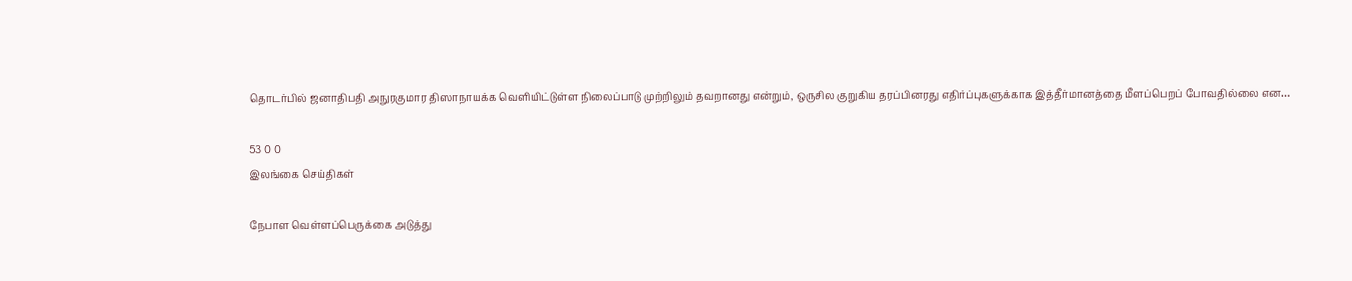தொடர்பில் ஜனாதிபதி அநுரகுமார திஸாநாயக்க வெளியிட்டுள்ள நிலைப்பாடு முற்றிலும் தவறானது என்றும், ஒருசில குறுகிய தரப்பினரது எதிர்ப்புகளுக்காக இத்தீர்மானத்தை மீளப்பெறப் போவதில்லை என…

53 0 0
இலங்கை செய்திகள்

நேபாள வெள்ளப்பெருக்கை அடுத்து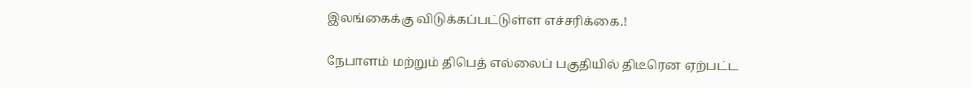இலங்கைக்கு விடுக்கப்பட்டுள்ள எச்சரிக்கை.!

நேபாளம் மற்றும் திபெத் எல்லைப் பகுதியில் திடீரென ஏற்பட்ட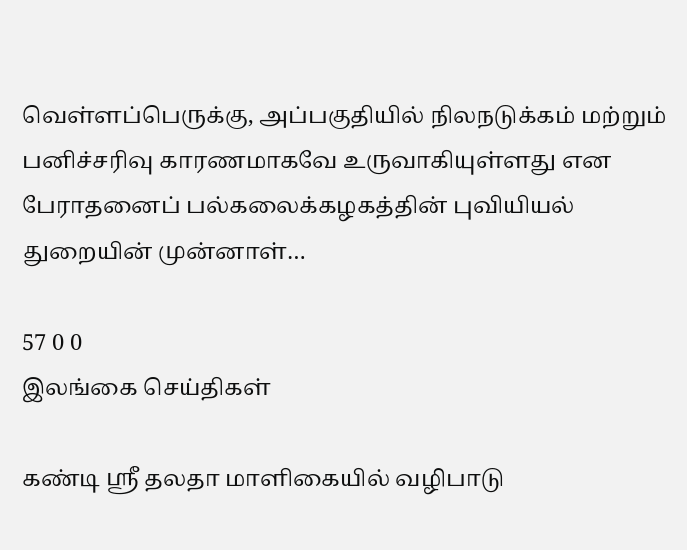வெள்ளப்பெருக்கு, அப்பகுதியில் நிலநடுக்கம் மற்றும் பனிச்சரிவு காரணமாகவே உருவாகியுள்ளது என பேராதனைப் பல்கலைக்கழகத்தின் புவியியல் துறையின் முன்னாள்…

57 0 0
இலங்கை செய்திகள்

கண்டி ஸ்ரீ தலதா மாளிகையில் வழிபாடு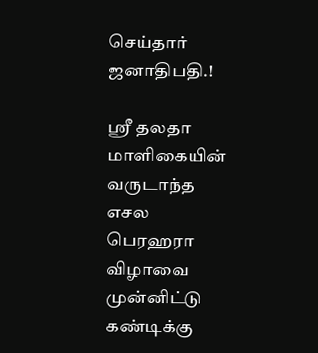செய்தார் ஜனாதிபதி.!

ஸ்ரீ தலதா மாளிகையின் வருடாந்த எசல பெரஹரா விழாவை முன்னிட்டு கண்டிக்கு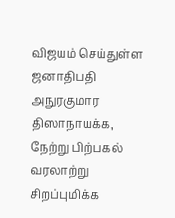விஜயம் செய்துள்ள ஜனாதிபதி அநுரகுமார திஸாநாயக்க, நேற்று பிற்பகல் வரலாற்று சிறப்புமிக்க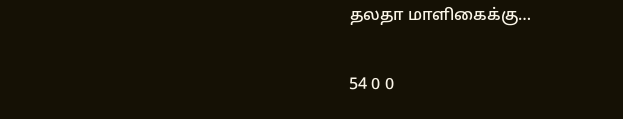தலதா மாளிகைக்கு…

54 0 0